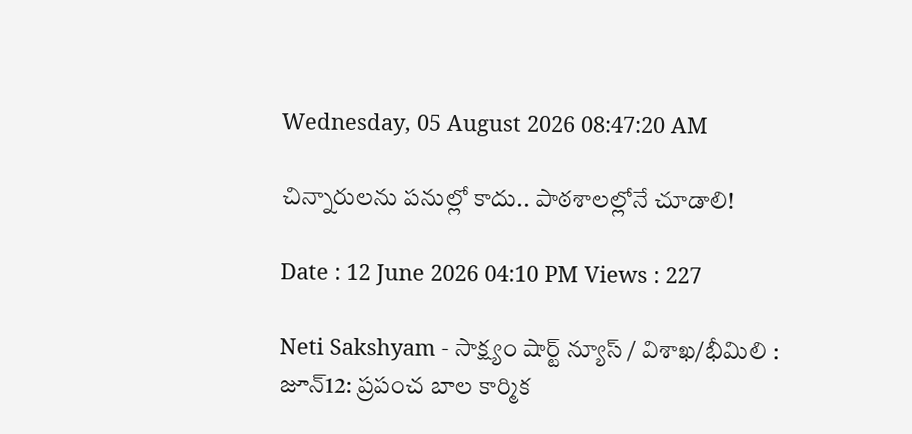Wednesday, 05 August 2026 08:47:20 AM

చిన్నారులను పనుల్లో కాదు.. పాఠశాలల్లోనే చూడాలి!

Date : 12 June 2026 04:10 PM Views : 227

Neti Sakshyam - సాక్ష్యం షార్ట్ న్యూస్ / విశాఖ/భీమిలి : జూన్12: ప్రపంచ బాల కార్మిక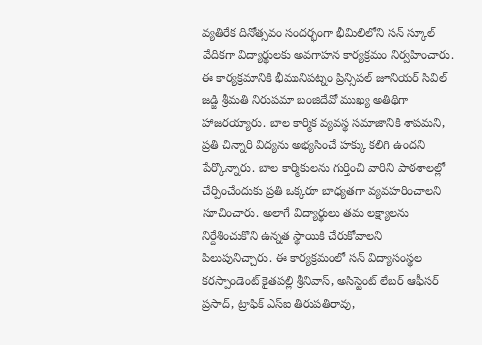వ్యతిరేక దినోత్సవం సందర్భంగా భీమిలిలోని సన్ స్కూల్ వేదికగా విద్యార్థులకు అవగాహన కార్యక్రమం నిర్వహించారు. ఈ కార్యక్రమానికి భీమునిపట్నం ప్రిన్సిపల్ జూనియర్ సివిల్ జడ్జి శ్రీమతి నిరుపమా బంజిదేవో ముఖ్య అతిథిగా హాజరయ్యారు. బాల కార్మిక వ్యవస్థ సమాజానికి శాపమని, ప్రతి చిన్నారి విద్యను అభ్యసించే హక్కు కలిగి ఉందని పేర్కొన్నారు. బాల కార్మికులను గుర్తించి వారిని పాఠశాలల్లో చేర్పించేందుకు ప్రతి ఒక్కరూ బాధ్యతగా వ్యవహరించాలని సూచించారు. అలాగే విద్యార్థులు తమ లక్ష్యాలను నిర్దేశించుకొని ఉన్నత స్థాయికి చేరుకోవాలని పిలుపునిచ్చారు. ఈ కార్యక్రమంలో సన్ విద్యాసంస్థల కరస్పాండెంట్ కైతపల్లి శ్రీనివాస్, అసిస్టెంట్ లేబర్ ఆఫీసర్ ప్రసాద్, ట్రాఫిక్ ఎస్ఐ తిరుపతిరావు,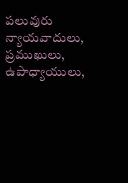పలువురు న్యాయవాదులు, ప్రముఖులు, ఉపాధ్యాయులు,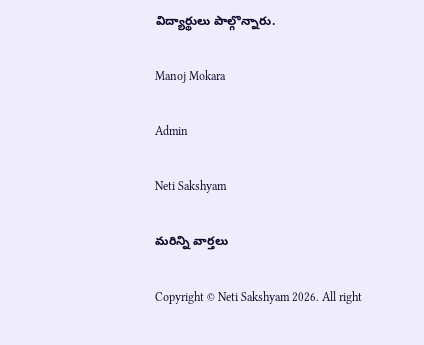విద్యార్థులు పాల్గొన్నారు.

Manoj Mokara

Admin

Neti Sakshyam

మరిన్ని వార్తలు

Copyright © Neti Sakshyam 2026. All right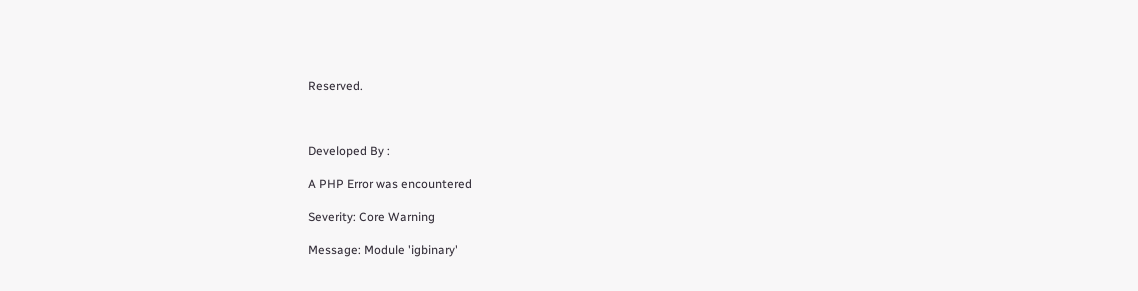Reserved.



Developed By :

A PHP Error was encountered

Severity: Core Warning

Message: Module 'igbinary'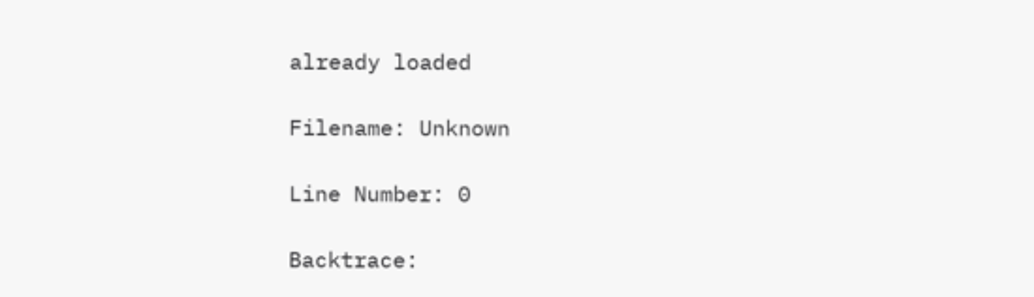already loaded

Filename: Unknown

Line Number: 0

Backtrace: